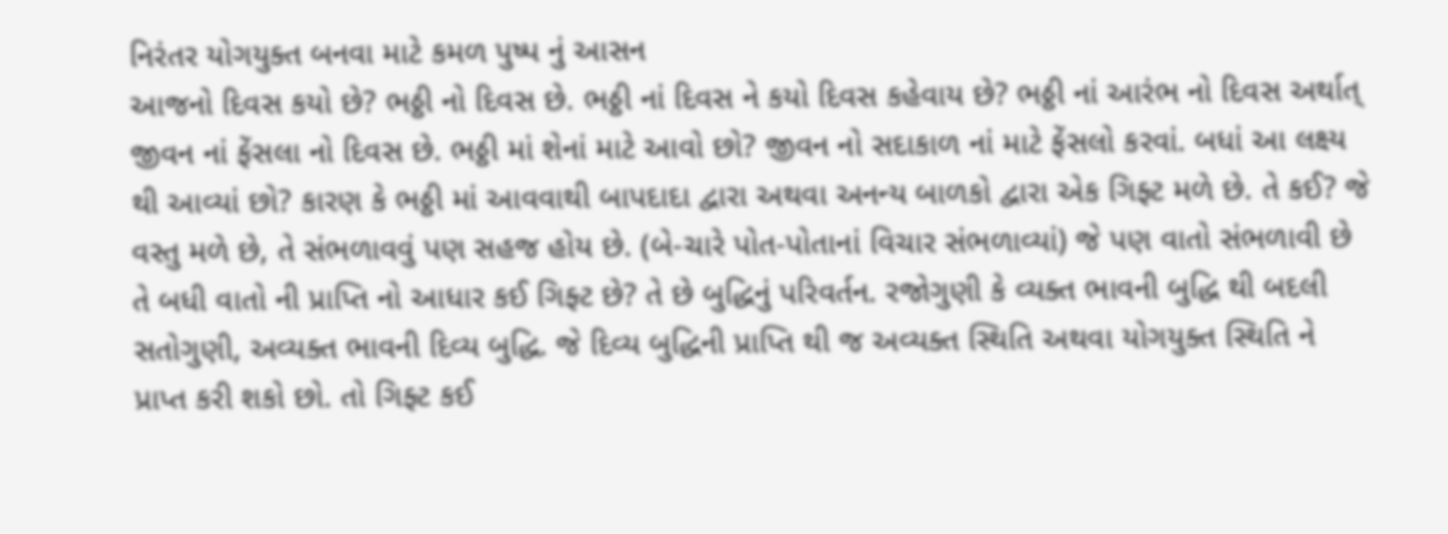નિરંતર યોગયુક્ત બનવા માટે કમળ પુષ્પ નું આસન
આજનો દિવસ કયો છે? ભઠ્ઠી નો દિવસ છે. ભઠ્ઠી નાં દિવસ ને કયો દિવસ કહેવાય છે? ભઠ્ઠી નાં આરંભ નો દિવસ અર્થાત્ જીવન નાં ફેંસલા નો દિવસ છે. ભઠ્ઠી માં શેનાં માટે આવો છો? જીવન નો સદાકાળ નાં માટે ફેંસલો કરવાં. બધાં આ લક્ષ્ય થી આવ્યાં છો? કારણ કે ભઠ્ઠી માં આવવાથી બાપદાદા દ્વારા અથવા અનન્ય બાળકો દ્વારા એક ગિફ્ટ મળે છે. તે કઈ? જે વસ્તુ મળે છે, તે સંભળાવવું પણ સહજ હોય છે. (બે-ચારે પોત-પોતાનાં વિચાર સંભળાવ્યાં) જે પણ વાતો સંભળાવી છે તે બધી વાતો ની પ્રાપ્તિ નો આધાર કઈ ગિફ્ટ છે? તે છે બુદ્ધિનું પરિવર્તન. રજોગુણી કે વ્યક્ત ભાવની બુદ્ધિ થી બદલી સતોગુણી, અવ્યક્ત ભાવની દિવ્ય બુદ્ધિ. જે દિવ્ય બુદ્ધિની પ્રાપ્તિ થી જ અવ્યક્ત સ્થિતિ અથવા યોગયુક્ત સ્થિતિ ને પ્રાપ્ત કરી શકો છો. તો ગિફ્ટ કઈ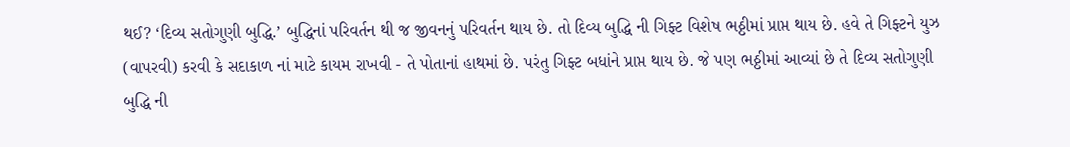થઈ? ‘દિવ્ય સતોગુણી બુદ્ધિ.’ બુદ્ધિનાં પરિવર્તન થી જ જીવનનું પરિવર્તન થાય છે. તો દિવ્ય બુદ્ધિ ની ગિફ્ટ વિશેષ ભઠ્ઠીમાં પ્રાપ્ત થાય છે. હવે તે ગિફ્ટને યુઝ (વાપરવી) કરવી કે સદાકાળ નાં માટે કાયમ રાખવી - તે પોતાનાં હાથમાં છે. પરંતુ ગિફ્ટ બધાંને પ્રાપ્ત થાય છે. જે પણ ભઠ્ઠીમાં આવ્યાં છે તે દિવ્ય સતોગુણી બુદ્ધિ ની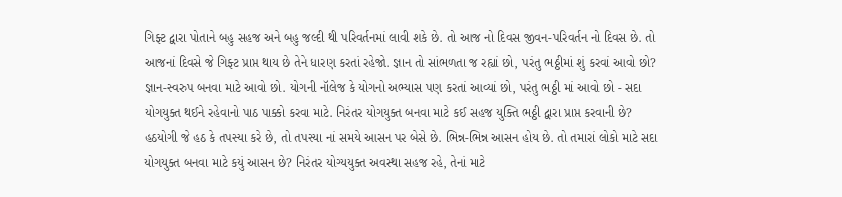ગિફ્ટ દ્વારા પોતાને બહુ સહજ અને બહુ જલ્દી થી પરિવર્તનમાં લાવી શકે છે. તો આજ નો દિવસ જીવન-પરિવર્તન નો દિવસ છે. તો આજનાં દિવસે જે ગિફ્ટ પ્રાપ્ત થાય છે તેને ધારણ કરતાં રહેજો. જ્ઞાન તો સાંભળતા જ રહ્યાં છો, પરંતુ ભઠ્ઠીમાં શું કરવાં આવો છો? જ્ઞાન-સ્વરુપ બનવા માટે આવો છો. યોગની નૉલેજ કે યોગનો અભ્યાસ પણ કરતાં આવ્યાં છો, પરંતુ ભઠ્ઠી માં આવો છો - સદા યોગયુક્ત થઈને રહેવાનો પાઠ પાક્કો કરવા માટે. નિરંતર યોગયુક્ત બનવા માટે કઈ સહજ યુક્તિ ભઠ્ઠી દ્વારા પ્રાપ્ત કરવાની છે? હઠયોગી જે હઠ કે તપસ્યા કરે છે, તો તપસ્યા નાં સમયે આસન પર બેસે છે. ભિન્ન-ભિન્ન આસન હોય છે. તો તમારાં લોકો માટે સદા યોગયુક્ત બનવા માટે કયું આસન છે? નિરંતર યોગ્યયુક્ત અવસ્થા સહજ રહે, તેનાં માટે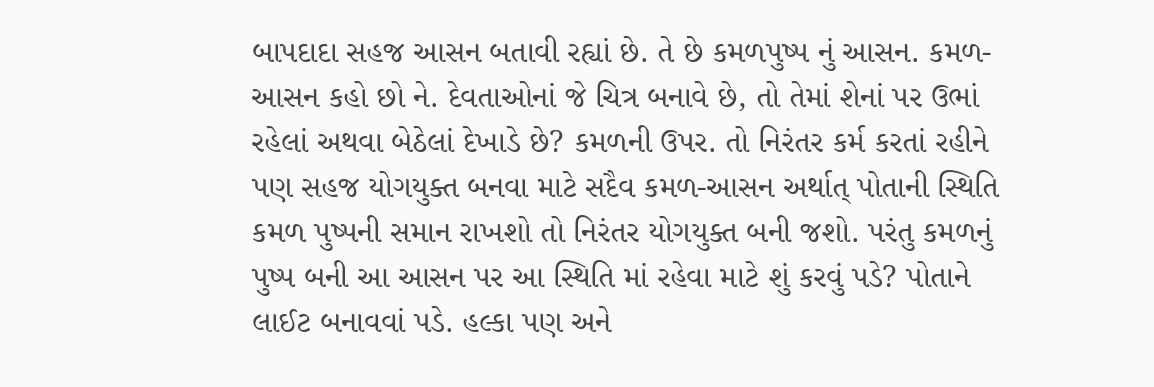બાપદાદા સહજ આસન બતાવી રહ્યાં છે. તે છે કમળપુષ્પ નું આસન. કમળ-આસન કહો છો ને. દેવતાઓનાં જે ચિત્ર બનાવે છે, તો તેમાં શેનાં પર ઉભાં રહેલાં અથવા બેઠેલાં દેખાડે છે? કમળની ઉપર. તો નિરંતર કર્મ કરતાં રહીને પણ સહજ યોગયુક્ત બનવા માટે સદૈવ કમળ-આસન અર્થાત્ પોતાની સ્થિતિ કમળ પુષ્પની સમાન રાખશો તો નિરંતર યોગયુક્ત બની જશો. પરંતુ કમળનું પુષ્પ બની આ આસન પર આ સ્થિતિ માં રહેવા માટે શું કરવું પડે? પોતાને લાઈટ બનાવવાં પડે. હલ્કા પણ અને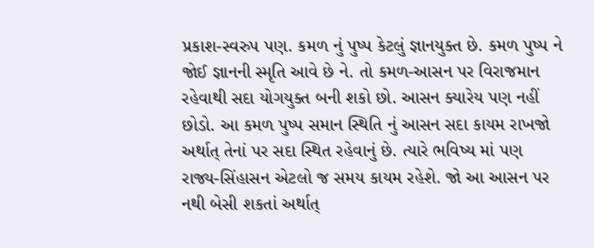પ્રકાશ-સ્વરુપ પણ. કમળ નું પુષ્પ કેટલું જ્ઞાનયુક્ત છે. કમળ પુષ્પ ને જોઈ જ્ઞાનની સ્મૃતિ આવે છે ને. તો કમળ-આસન પર વિરાજમાન રહેવાથી સદા યોગયુક્ત બની શકો છો. આસન ક્યારેય પણ નહીં છોડો. આ કમળ પુષ્પ સમાન સ્થિતિ નું આસન સદા કાયમ રાખજો અર્થાત્ તેનાં પર સદા સ્થિત રહેવાનું છે. ત્યારે ભવિષ્ય માં પણ રાજ્ય-સિંહાસન એટલો જ સમય કાયમ રહેશે. જો આ આસન પર નથી બેસી શકતાં અર્થાત્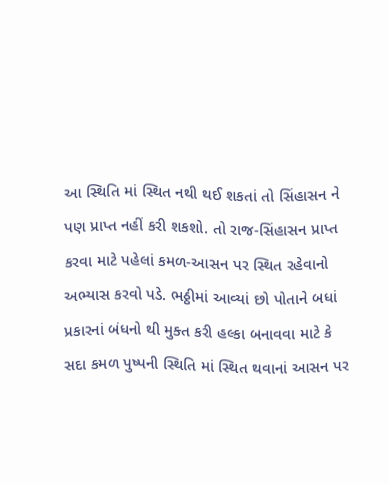આ સ્થિતિ માં સ્થિત નથી થઈ શકતાં તો સિંહાસન ને પણ પ્રાપ્ત નહીં કરી શકશો. તો રાજ-સિંહાસન પ્રાપ્ત કરવા માટે પહેલાં કમળ-આસન પર સ્થિત રહેવાનો અભ્યાસ કરવો પડે. ભઠ્ઠીમાં આવ્યાં છો પોતાને બધાં પ્રકારનાં બંધનો થી મુક્ત કરી હલ્કા બનાવવા માટે કે સદા કમળ પુષ્પની સ્થિતિ માં સ્થિત થવાનાં આસન પર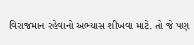વિરાજમાન રહેવાનો અભ્યાસ શીખવા માટે. તો જે પણ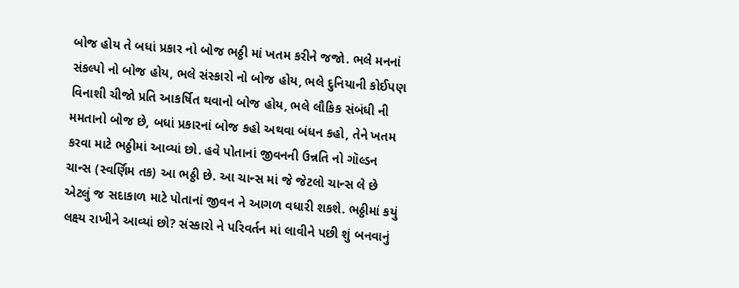બોજ હોય તે બધાં પ્રકાર નો બોજ ભઠ્ઠી માં ખતમ કરીને જજો. ભલે મનનાં સંકલ્પો નો બોજ હોય, ભલે સંસ્કારો નો બોજ હોય, ભલે દુનિયાની કોઈપણ વિનાશી ચીજો પ્રતિ આકર્ષિત થવાનો બોજ હોય, ભલે લૌકિક સંબંધી ની મમતાનો બોજ છે, બધાં પ્રકારનાં બોજ કહો અથવા બંધન કહો, તેને ખતમ કરવા માટે ભઠ્ઠીમાં આવ્યાં છો. હવે પોતાનાં જીવનની ઉન્નતિ નો ગૉલ્ડન ચાન્સ (સ્વર્ણિમ તક) આ ભઠ્ઠી છે. આ ચાન્સ માં જે જેટલો ચાન્સ લે છે એટલું જ સદાકાળ માટે પોતાનાં જીવન ને આગળ વધારી શકશે. ભઠ્ઠીમાં કયું લક્ષ્ય રાખીને આવ્યાં છો? સંસ્કારો ને પરિવર્તન માં લાવીને પછી શું બનવાનું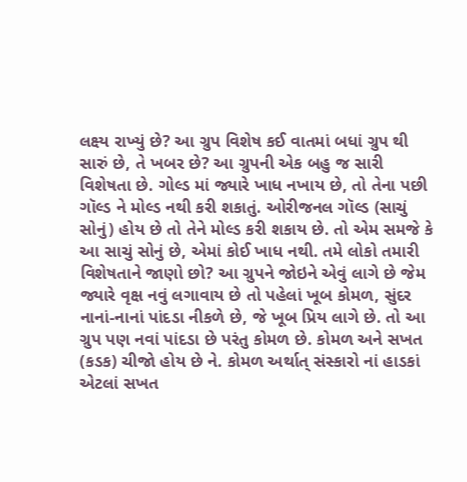લક્ષ્ય રાખ્યું છે? આ ગ્રુપ વિશેષ કઈ વાતમાં બધાં ગ્રુપ થી સારું છે, તે ખબર છે? આ ગ્રુપની એક બહુ જ સારી વિશેષતા છે. ગોલ્ડ માં જ્યારે ખાધ નખાય છે, તો તેના પછી ગૉલ્ડ ને મોલ્ડ નથી કરી શકાતું. ઓરીજનલ ગૉલ્ડ (સાચું સોનું) હોય છે તો તેને મોલ્ડ કરી શકાય છે. તો એમ સમજે કે આ સાચું સોનું છે, એમાં કોઈ ખાધ નથી. તમે લોકો તમારી વિશેષતાને જાણો છો? આ ગ્રુપને જોઇને એવું લાગે છે જેમ જ્યારે વૃક્ષ નવું લગાવાય છે તો પહેલાં ખૂબ કોમળ, સુંદર નાનાં-નાનાં પાંદડા નીકળે છે, જે ખૂબ પ્રિય લાગે છે. તો આ ગ્રુપ પણ નવાં પાંદડા છે પરંતુ કોમળ છે. કોમળ અને સખત (કડક) ચીજો હોય છે ને. કોમળ અર્થાત્ સંસ્કારો નાં હાડકાં એટલાં સખત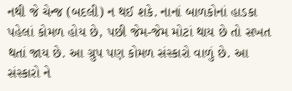નથી જે ચેન્જ (બદલી) ન થઈ શકે. નાનાં બાળકોનાં હાડકા પહેલાં કોમળ હોય છે, પછી જેમ-જેમ મોટાં થાય છે તો સખત થતાં જાય છે. આ ગ્રુપ પણ કોમળ સંસ્કારો વાળું છે. આ સંસ્કારો ને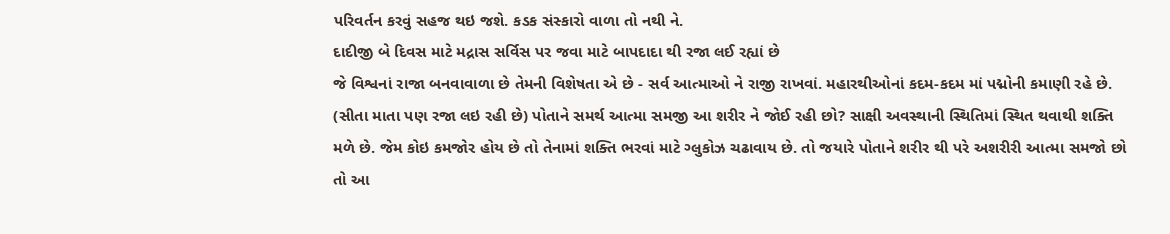પરિવર્તન કરવું સહજ થઇ જશે. કડક સંસ્કારો વાળા તો નથી ને.
દાદીજી બે દિવસ માટે મદ્રાસ સર્વિસ પર જવા માટે બાપદાદા થી રજા લઈ રહ્યાં છે
જે વિશ્વનાં રાજા બનવાવાળા છે તેમની વિશેષતા એ છે - સર્વ આત્માઓ ને રાજી રાખવાં. મહારથીઓનાં કદમ-કદમ માં પદ્મોની કમાણી રહે છે. (સીતા માતા પણ રજા લઇ રહી છે) પોતાને સમર્થ આત્મા સમજી આ શરીર ને જોઈ રહી છો? સાક્ષી અવસ્થાની સ્થિતિમાં સ્થિત થવાથી શક્તિ મળે છે. જેમ કોઇ કમજોર હોય છે તો તેનામાં શક્તિ ભરવાં માટે ગ્લુકોઝ ચઢાવાય છે. તો જયારે પોતાને શરીર થી પરે અશરીરી આત્મા સમજો છો તો આ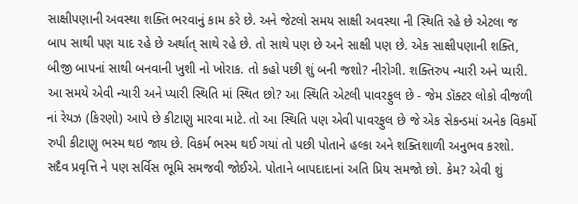સાક્ષીપણાની અવસ્થા શક્તિ ભરવાનું કામ કરે છે. અને જેટલો સમય સાક્ષી અવસ્થા ની સ્થિતિ રહે છે એટલા જ બાપ સાથી પણ યાદ રહે છે અર્થાત્ સાથે રહે છે. તો સાથે પણ છે અને સાક્ષી પણ છે. એક સાક્ષીપણાની શક્તિ, બીજી બાપનાં સાથી બનવાની ખુશી નો ખોરાક. તો કહો પછી શું બની જશો? નીરોગી. શક્તિરુપ ન્યારી અને પ્યારી. આ સમયે એવી ન્યારી અને પ્યારી સ્થિતિ માં સ્થિત છો? આ સ્થિતિ એટલી પાવરફુલ છે - જેમ ડૉક્ટર લોકો વીજળી નાં રેયઝ (કિરણો) આપે છે કીટાણુ મારવા માટે. તો આ સ્થિતિ પણ એવી પાવરફુલ છે જે એક સેકન્ડમાં અનેક વિકર્મો રુપી કીટાણુ ભસ્મ થઇ જાય છે. વિકર્મ ભસ્મ થઈ ગયાં તો પછી પોતાને હલ્કા અને શક્તિશાળી અનુભવ કરશો. સદૈવ પ્રવૃત્તિ ને પણ સર્વિસ ભૂમિ સમજવી જોઈએ. પોતાને બાપદાદાનાં અતિ પ્રિય સમજો છો. કેમ? એવી શું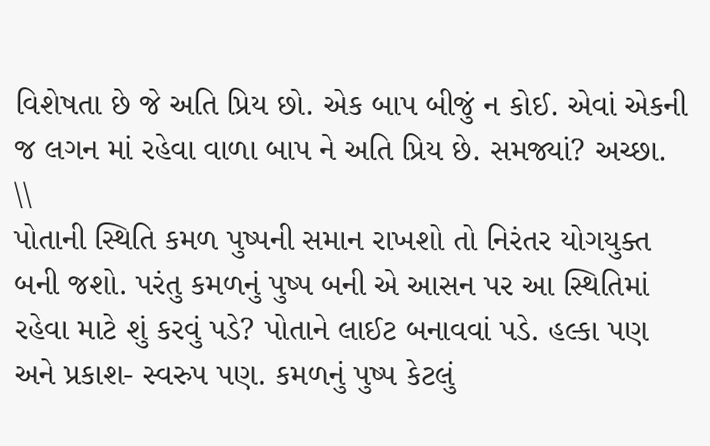વિશેષતા છે જે અતિ પ્રિય છો. એક બાપ બીજું ન કોઈ. એવાં એકની જ લગન માં રહેવા વાળા બાપ ને અતિ પ્રિય છે. સમજ્યાં? અચ્છા.
\\
પોતાની સ્થિતિ કમળ પુષ્પની સમાન રાખશો તો નિરંતર યોગયુક્ત બની જશો. પરંતુ કમળનું પુષ્પ બની એ આસન પર આ સ્થિતિમાં રહેવા માટે શું કરવું પડે? પોતાને લાઈટ બનાવવાં પડે. હલ્કા પણ અને પ્રકાશ- સ્વરુપ પણ. કમળનું પુષ્પ કેટલું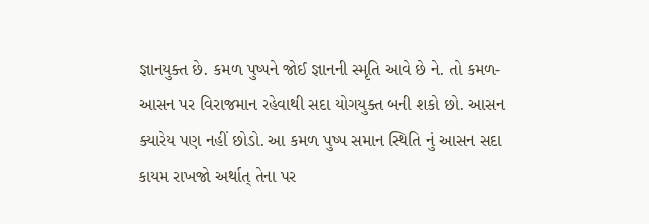જ્ઞાનયુક્ત છે. કમળ પુષ્પને જોઈ જ્ઞાનની સ્મૃતિ આવે છે ને. તો કમળ-આસન પર વિરાજમાન રહેવાથી સદા યોગયુક્ત બની શકો છો. આસન ક્યારેય પણ નહીં છોડો. આ કમળ પુષ્પ સમાન સ્થિતિ નું આસન સદા કાયમ રાખજો અર્થાત્ તેના પર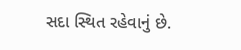સદા સ્થિત રહેવાનું છે.